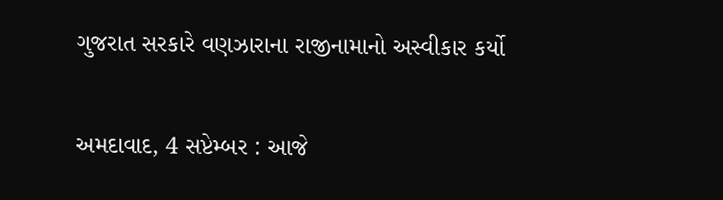ગુજરાત સરકારે વણઝારાના રાજીનામાનો અસ્વીકાર કર્યો

અમદાવાદ, 4 સપ્ટેમ્બર : આજે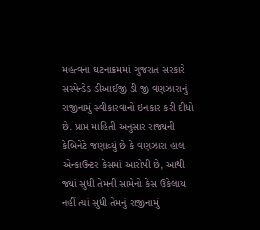મહત્વના ઘટનાક્રમમાં ગુજરાત સરકારે સસ્પેન્ડેડ ડીઆઈજી ડી જી વણઝારાનું રાજીનામું સ્વીકારવાનો ઇનકાર કરી દીધો છે. પ્રાપ્ત માહિતી અનુસાર રાજ્યની કેબિનેટે જણાવ્યું છે કે વણઝારા હાલ એન્કાઉન્ટર કેસમાં આરોપી છે, આથી જ્યાં સુધી તેમની સામેનો કેસ ઉકેલાય નહીં ત્યાં સુધી તેમનું રાજીનામું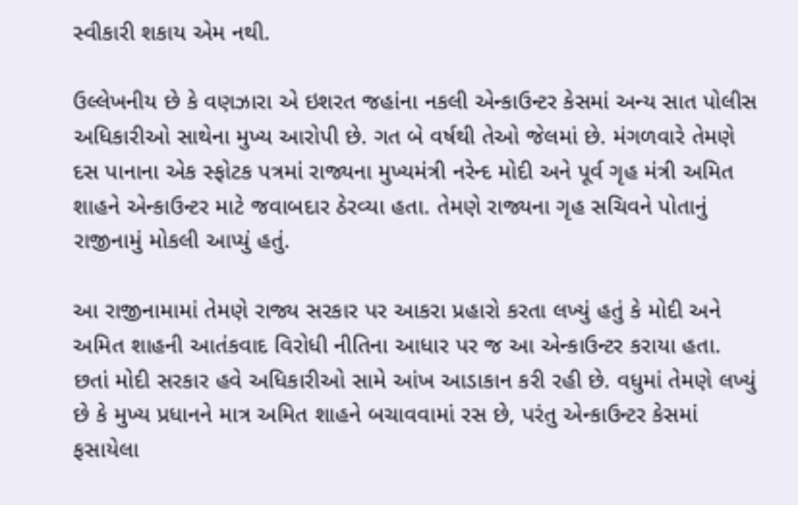સ્વીકારી શકાય એમ નથી.

ઉલ્લેખનીય છે કે વણઝારા એ ઇશરત જહાંના નકલી એન્કાઉન્ટર કેસમાં અન્ય સાત પોલીસ અધિકારીઓ સાથેના મુખ્ય આરોપી છે. ગત બે વર્ષથી તેઓ જેલમાં છે. મંગળવારે તેમણે દસ પાનાના એક સ્ફોટક પત્રમાં રાજ્યના મુખ્યમંત્રી નરેન્દ મોદી અને પૂર્વ ગૃહ મંત્રી અમિત શાહને એન્કાઉન્ટર માટે જવાબદાર ઠેરવ્યા હતા. તેમણે રાજ્યના ગૃહ સચિવને પોતાનું રાજીનામું મોકલી આપ્યું હતું.

આ રાજીનામામાં તેમણે રાજ્ય સરકાર પર આકરા પ્રહારો કરતા લખ્યું હતું કે મોદી અને અમિત શાહની આતંકવાદ વિરોધી નીતિના આધાર પર જ આ એન્કાઉન્ટર કરાયા હતા. છતાં મોદી સરકાર હવે અધિકારીઓ સામે આંખ આડાકાન કરી રહી છે. વધુમાં તેમણે લખ્યું છે કે મુખ્ય પ્રધાનને માત્ર અમિત શાહને બચાવવામાં રસ છે, પરંતુ એન્કાઉન્ટર કેસમાં ફસાયેલા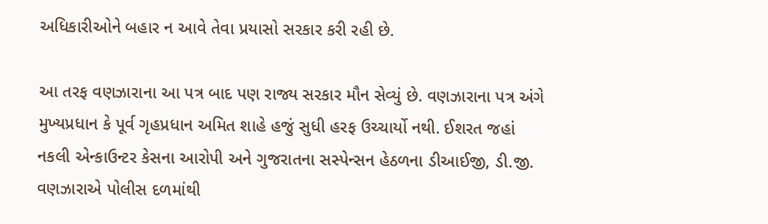અધિકારીઓને બહાર ન આવે તેવા પ્રયાસો સરકાર કરી રહી છે.

આ તરફ વણઝારાના આ પત્ર બાદ પણ રાજ્ય સરકાર મૌન સેવ્યું છે. વણઝારાના પત્ર અંગે મુખ્યપ્રધાન કે પૂર્વ ગૃહપ્રધાન અમિત શાહે હજું સુધી હરફ ઉચ્ચાર્યો નથી. ઈશરત જહાં નકલી એન્કાઉન્ટર કેસના આરોપી અને ગુજરાતના સસ્પેન્સન હેઠળના ડીઆઈજી, ડી.જી. વણઝારાએ પોલીસ દળમાંથી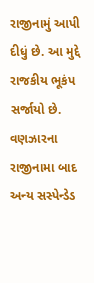રાજીનામું આપી દીધું છે. આ મુદ્દે રાજકીય ભૂકંપ સર્જાયો છે. વણઝારના રાજીનામા બાદ અન્ય સસ્પેન્ડેડ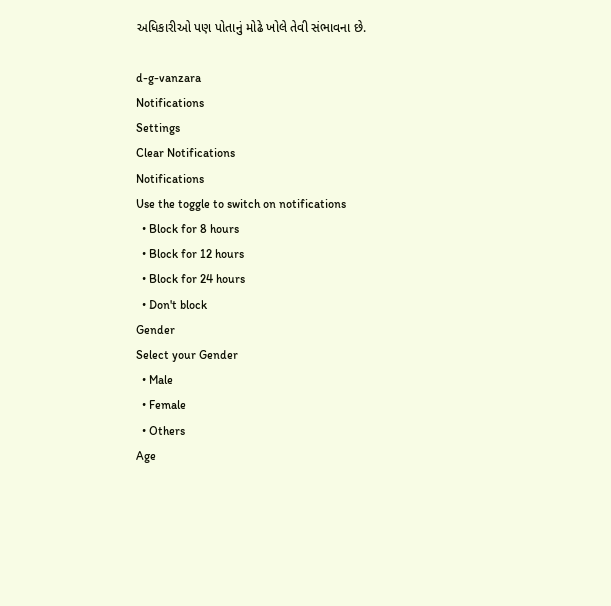અધિકારીઓ પણ પોતાનું મોઢે ખોલે તેવી સંભાવના છે.

d-g-vanzara
Notifications
Settings
Clear Notifications
Notifications
Use the toggle to switch on notifications
  • Block for 8 hours
  • Block for 12 hours
  • Block for 24 hours
  • Don't block
Gender
Select your Gender
  • Male
  • Female
  • Others
Age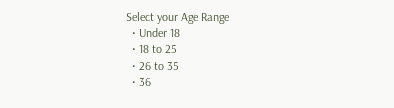Select your Age Range
  • Under 18
  • 18 to 25
  • 26 to 35
  • 36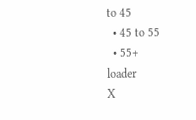to 45
  • 45 to 55
  • 55+
loader
X